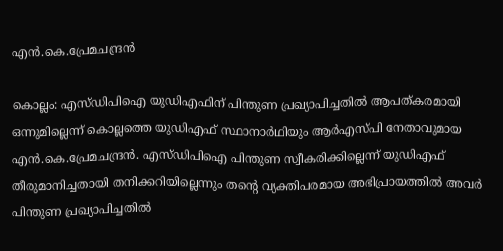എൻ.കെ.പ്രേമചന്ദ്രൻ

കൊല്ലം: എസ്ഡിപിഐ യുഡിഎഫിന് പിന്തുണ പ്രഖ്യാപിച്ചതില്‍ ആപത്കരമായി ഒന്നുമില്ലെന്ന് കൊല്ലത്തെ യുഡിഎഫ് സ്ഥാനാര്‍ഥിയും ആര്‍എസ്പി നേതാവുമായ എന്‍.കെ.പ്രേമചന്ദ്രന്‍. എസ്ഡിപിഐ പിന്തുണ സ്വീകരിക്കില്ലെന്ന് യുഡിഎഫ് തീരുമാനിച്ചതായി തനിക്കറിയില്ലെന്നും തന്റെ വ്യക്തിപരമായ അഭിപ്രായത്തില്‍ അവര്‍ പിന്തുണ പ്രഖ്യാപിച്ചതില്‍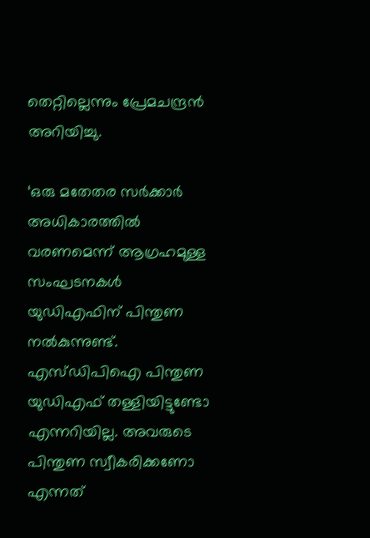തെറ്റില്ലെന്നും പ്രേമചന്ദ്രന്‍ അറിയിച്ചു.

‘ഒരു മതേതര സര്‍ക്കാര്‍ അധികാരത്തില്‍ വരണമെന്ന് ആഗ്രഹമുള്ള സംഘടനകള്‍ യുഡിഎഫിന് പിന്തുണ നല്‍കുന്നുണ്ട്. എസ്ഡിപിഐ പിന്തുണ യുഡിഎഫ് തള്ളിയിട്ടുണ്ടോ എന്നറിയില്ല. അവരുടെ പിന്തുണ സ്വീകരിക്കണോ എന്നത്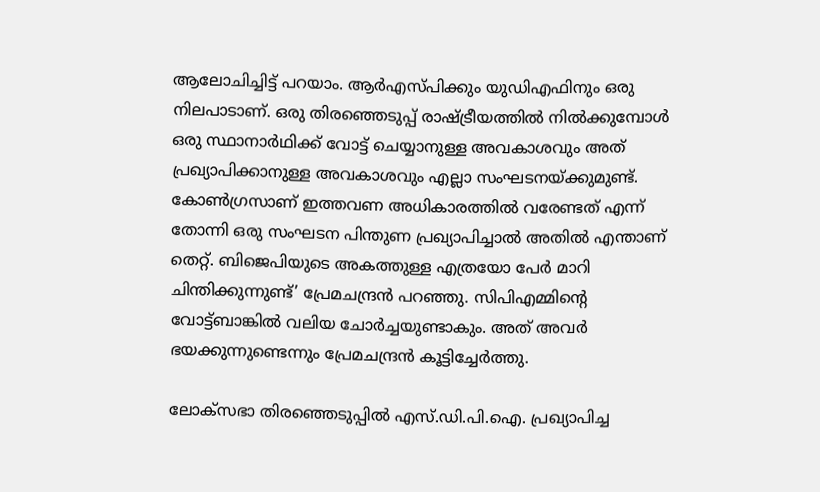ആലോചിച്ചിട്ട് പറയാം. ആര്‍എസ്പിക്കും യുഡിഎഫിനും ഒരു നിലപാടാണ്. ഒരു തിരഞ്ഞെടുപ്പ് രാഷ്ട്രീയത്തില്‍ നില്‍ക്കുമ്പോള്‍ ഒരു സ്ഥാനാര്‍ഥിക്ക് വോട്ട് ചെയ്യാനുള്ള അവകാശവും അത് പ്രഖ്യാപിക്കാനുള്ള അവകാശവും എല്ലാ സംഘടനയ്ക്കുമുണ്ട്. കോണ്‍ഗ്രസാണ് ഇത്തവണ അധികാരത്തില്‍ വരേണ്ടത് എന്ന് തോന്നി ഒരു സംഘടന പിന്തുണ പ്രഖ്യാപിച്ചാല്‍ അതില്‍ എന്താണ് തെറ്റ്. ബിജെപിയുടെ അകത്തുള്ള എത്രയോ പേര്‍ മാറി ചിന്തിക്കുന്നുണ്ട്’ പ്രേമചന്ദ്രന്‍ പറഞ്ഞു. സിപിഎമ്മിന്റെ വോട്ട്ബാങ്കിൽ വലിയ ചോര്‍ച്ചയുണ്ടാകും. അത് അവര്‍ ഭയക്കുന്നുണ്ടെന്നും പ്രേമചന്ദ്രന്‍ കൂട്ടിച്ചേര്‍ത്തു.

ലോക്‌സഭാ തിരഞ്ഞെടുപ്പില്‍ എസ്.ഡി.പി.ഐ. പ്രഖ്യാപിച്ച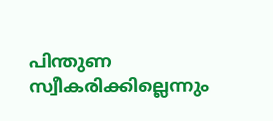പിന്തുണ സ്വീകരിക്കില്ലെന്നും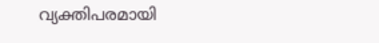വ്യക്തിപരമായി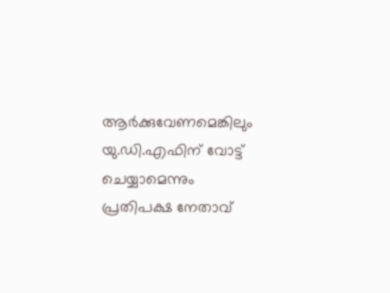ആര്‍ക്കുവേണമെങ്കിലും യു.ഡി.എഫിന് വോട്ട് ചെയ്യാമെന്നും പ്രതിപക്ഷ നേതാവ്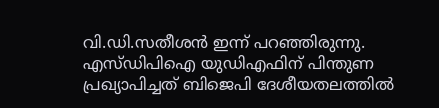വി.ഡി.സതീശന്‍ ഇന്ന് പറഞ്ഞിരുന്നു. എസ്ഡിപിഐ യുഡിഎഫിന് പിന്തുണ പ്രഖ്യാപിച്ചത് ബിജെപി ദേശീയതലത്തില്‍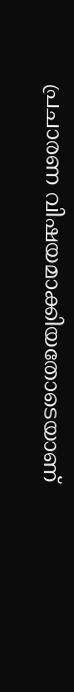പ്രചാരണ വിഷയമാക്കിയതോടെയാണ്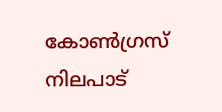കോണ്‍ഗ്രസ് നിലപാട്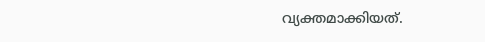വ്യക്തമാക്കിയത്.